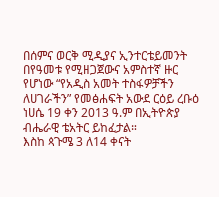በሰምና ወርቅ ሚዲያና ኢንተርቴይመንት በየዓመቱ የሚዘጋጀውና አምስተኛ ዙር የሆነው “የአዲስ አመት ተስፋዎቻችን ለሀገራችን” የመፅሐፍት አውደ ርዕይ ረቡዕ ነሀሴ 19 ቀን 2013 ዓ.ም በኢትዮጵያ ብሔራዊ ቴአትር ይከፈታል።
እስከ ጳጉሜ 3 ለ14 ቀናት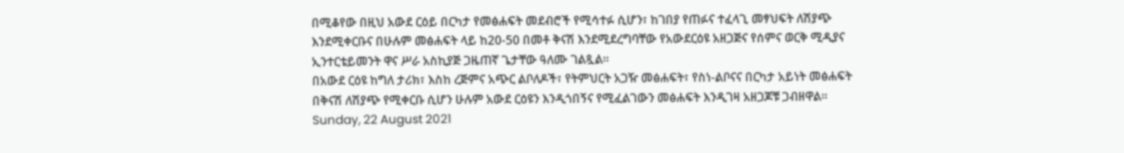በሚቆየው በዚህ አውደ ርዕይ በርካታ የመፅሐፍት መደብሮች የሚሳተፉ ሲሆን፣ ከገበያ የጠፉና ተፈላጊ መፃህፍት ለሽያጭ እንደሚቀርቡና በሁሉም መፅሐፍት ላይ ከ20-50 በመቶ ቅናሽ እንደሚደረግባቸው የአውደርዕዩ አዘጋጅና የሰምና ወርቅ ሚዲያና ኢንተርቴይመንት ዋና ሥራ አስኪያጅ ጋዜጠኛ ጌታቸው ዓለሙ ገልጿል።
በአውደ ርዕዩ ከግለ ታሪክ፣ እስከ ረጅምና አጭር ልቦለዶች፣ የትምህርት አጋዥ መፅሐፍት፣ የስነ-ልቦናና በርካታ አይነት መፅሐፍት በቅናሽ ለሽያጭ የሚቀርቡ ሲሆን ሁሉም አውደ ርዕዩን እንዲጎበኝና የሚፈልገውን መፅሐፍት እንዲገዛ አዘጋጆቹ ጋብዘዋል።
Sunday, 22 August 2021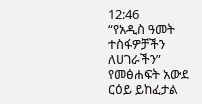12:46
“የአዲስ ዓመት ተስፋዎቻችን ለሀገራችን” የመፅሐፍት አውደ ርዕይ ይከፈታል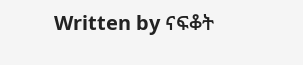Written by ናፍቆት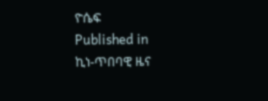ዮሴፍ
Published in
ኪነ-ጥበባዊ ዜና